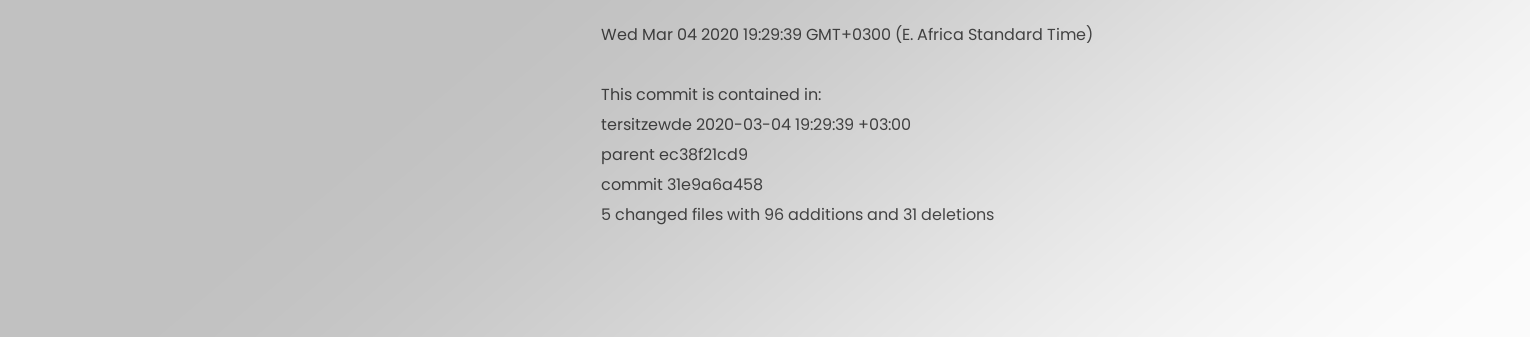Wed Mar 04 2020 19:29:39 GMT+0300 (E. Africa Standard Time)

This commit is contained in:
tersitzewde 2020-03-04 19:29:39 +03:00
parent ec38f21cd9
commit 31e9a6a458
5 changed files with 96 additions and 31 deletions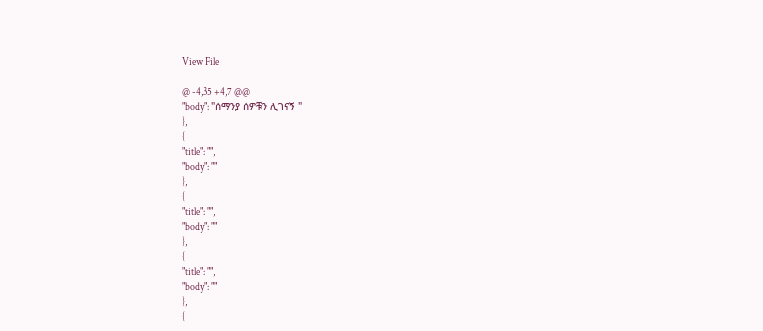View File

@ -4,35 +4,7 @@
"body": "ሰማንያ ሰዎቹን ሊገናኝ "
},
{
"title": "",
"body": ""
},
{
"title": "",
"body": ""
},
{
"title": "",
"body": ""
},
{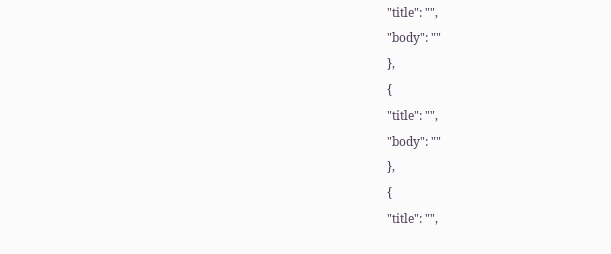"title": "",
"body": ""
},
{
"title": "",
"body": ""
},
{
"title": "",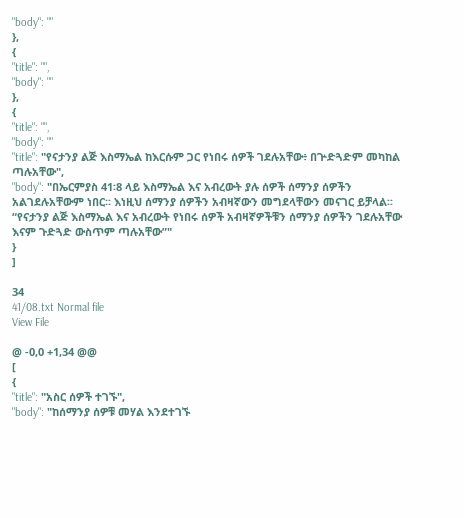"body": ""
},
{
"title": "",
"body": ""
},
{
"title": "",
"body": ""
"title": "የናታንያ ልጅ እስማኤል ከእርሱም ጋር የነበሩ ሰዎች ገደሉአቸው፥ በጕድጓድም መካከል ጣሉአቸው",
"body": "በኤርምያስ 41፡8 ላይ እስማኤል እና አብረውት ያሉ ሰዎች ሰማንያ ሰዎችን አልገደሉአቸውም ነበር፡፡ እነዚህ ሰማንያ ሰዎችን አብዛኛውን መግደላቸውን መናገር ይቻላል፡፡ “የናታንያ ልጅ እስማኤል እና አብረውት የነበሩ ሰዎች አብዛኛዎችቹን ሰማንያ ሰዎችን ገደሉአቸው እናም ጉድጓድ ውስጥም ጣሉአቸው”"
}
]

34
41/08.txt Normal file
View File

@ -0,0 +1,34 @@
[
{
"title": "አስር ሰዎች ተገኙ",
"body": "ከሰማንያ ሰዎቹ መሃል እንደተገኙ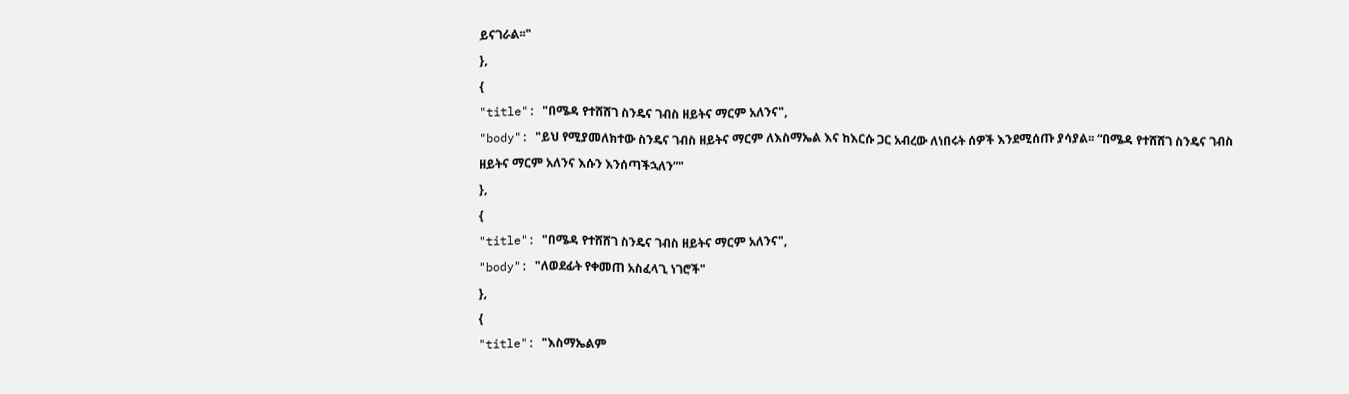ይናገራል፡፡"
},
{
"title": "በሜዳ የተሸሸገ ስንዴና ገብስ ዘይትና ማርም አለንና",
"body": "ይህ የሚያመለክተው ስንዴና ገብስ ዘይትና ማርም ለእስማኤል እና ከእርሱ ጋር አብረው ለነበሩት ሰዎች እንደሚሰጡ ያሳያል፡፡ “በሜዳ የተሸሸገ ስንዴና ገብስ ዘይትና ማርም አለንና እሱን እንሰጣችኋለን”"
},
{
"title": "በሜዳ የተሸሸገ ስንዴና ገብስ ዘይትና ማርም አለንና",
"body": "ለወደፊት የቀመጠ አስፈላጊ ነገሮች"
},
{
"title": "እስማኤልም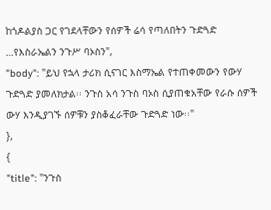ከጎዶልያስ ጋር የገደላቸውን የሰዎች ሬሳ የጣለበትን ጉድጓድ …የእስራኤልን ንጉሥ ባኦስን",
"body": "ይህ የኋላ ታሪክ ሲናገር እስማኤል የተጠቀመውን የውሃ ጉድጓድ ያመለክታል፡፡ ንጉስ አሳ ንጉስ ባኦስ ሲያጠቁአቸው የራሱ ሰዎች ውሃ እንዲያገኙ ሰዎቹን ያስቆፈራቸው ጉድጓድ ነው፡፡"
},
{
"title": "ንጉስ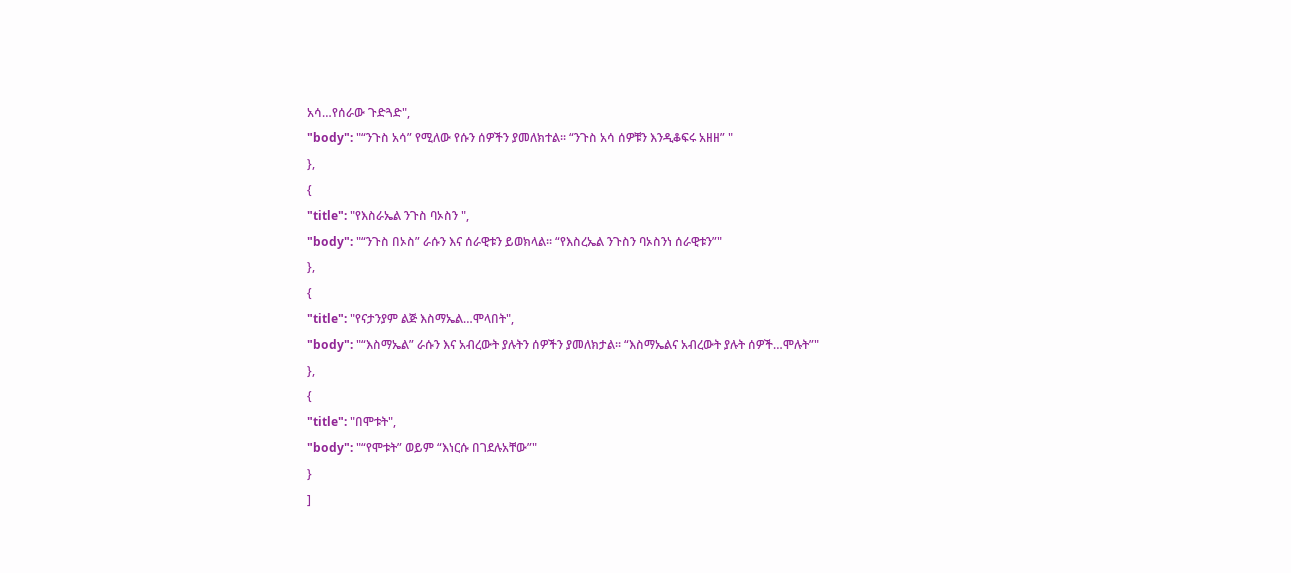አሳ…የሰራው ጉድጓድ",
"body": "“ንጉስ አሳ” የሚለው የሱን ሰዎችን ያመለክተል፡፡ “ንጉስ አሳ ሰዎቹን እንዲቆፍሩ አዘዘ” "
},
{
"title": "የእስራኤል ንጉስ ባኦስን ",
"body": "“ንጉስ በኦስ” ራሱን እና ሰራዊቱን ይወክላል፡፡ “የእስረኤል ንጉስን ባኦስንነ ሰራዊቱን”"
},
{
"title": "የናታንያም ልጅ እስማኤል…ሞላበት",
"body": "“እስማኤል” ራሱን እና አብረውት ያሉትን ሰዎችን ያመለክታል፡፡ “እስማኤልና አብረውት ያሉት ሰዎች…ሞሉት”"
},
{
"title": "በሞቱት",
"body": "“የሞቱት” ወይም “እነርሱ በገደሉአቸው”"
}
]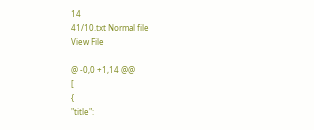14
41/10.txt Normal file
View File

@ -0,0 +1,14 @@
[
{
"title":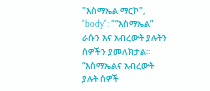"እስማኤል ማርኮ",
"body": "“እስማኤል” ራሱን እና አብረውት ያሉትን ሰዎችን ያመለክታል፡፡ “እስማኤልና አብረውት ያሉት ሰዎች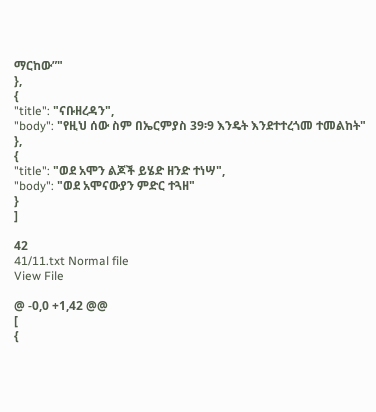ማርከው”"
},
{
"title": "ናቡዘረዳን",
"body": "የዚህ ሰው ስም በኤርምያስ 39፡9 እንዴት እንደተተረጎመ ተመልከት"
},
{
"title": "ወደ አሞን ልጆች ይሄድ ዘንድ ተነሣ",
"body": "ወደ አሞናውያን ምድር ተጓዘ"
}
]

42
41/11.txt Normal file
View File

@ -0,0 +1,42 @@
[
{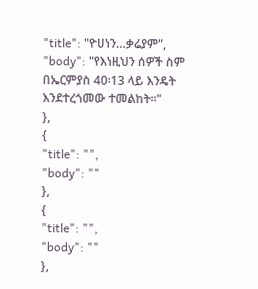"title": "ዮሀነን…ቃሬያም",
"body": "የእነዚህን ሰዎች ስም በኤርምያስ 40፡13 ላይ እንዴት እንደተረጎመው ተመልከት፡፡"
},
{
"title": "",
"body": ""
},
{
"title": "",
"body": ""
},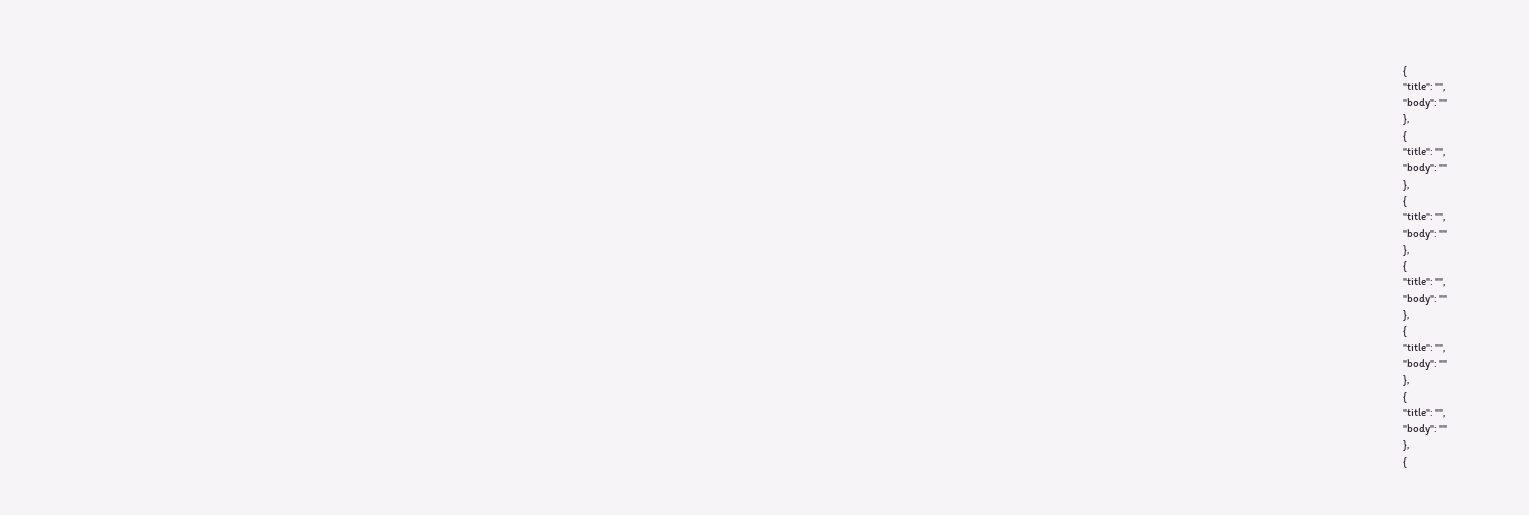{
"title": "",
"body": ""
},
{
"title": "",
"body": ""
},
{
"title": "",
"body": ""
},
{
"title": "",
"body": ""
},
{
"title": "",
"body": ""
},
{
"title": "",
"body": ""
},
{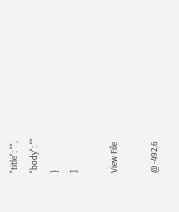"title": "",
"body": ""
}
]

View File

@ -492,6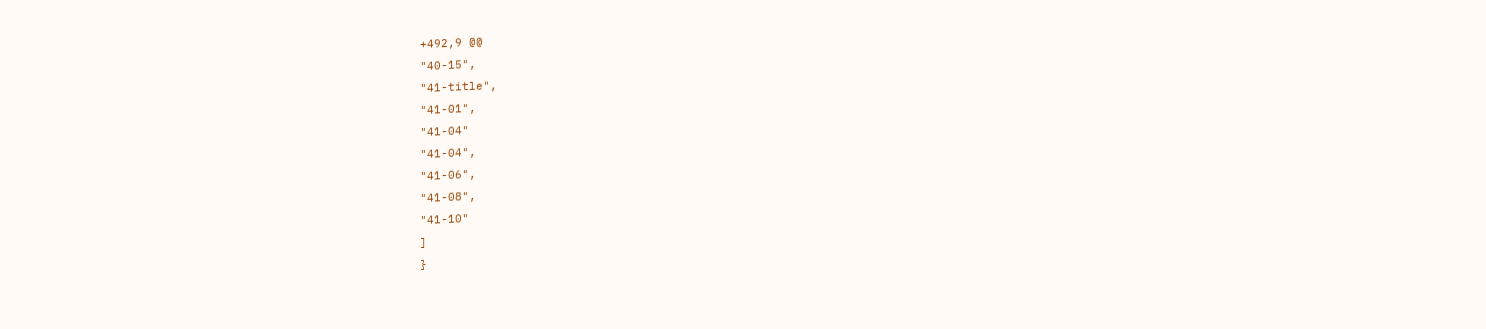+492,9 @@
"40-15",
"41-title",
"41-01",
"41-04"
"41-04",
"41-06",
"41-08",
"41-10"
]
}